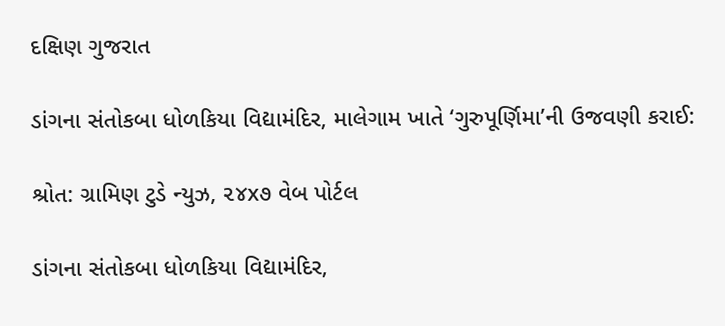દક્ષિણ ગુજરાત

ડાંગના સંતોકબા ધોળકિયા વિદ્યામંદિર, માલેગામ ખાતે ‘ગુરુપૂર્ણિમા’ની ઉજવણી કરાઈ:

શ્રોત: ગ્રામિણ ટુડે ન્યુઝ, ૨૪x૭ વેબ પોર્ટલ

ડાંગના સંતોકબા ધોળકિયા વિદ્યામંદિર,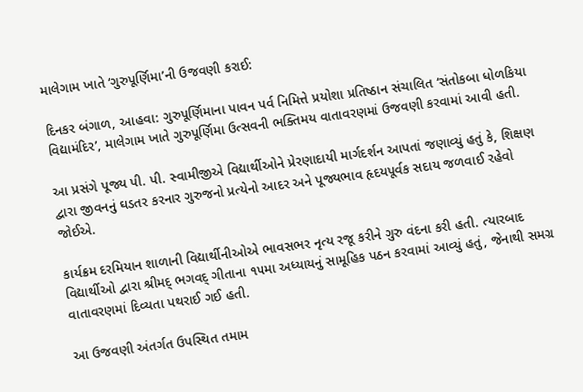માલેગામ ખાતે ‘ગુરુપૂર્ણિમા’ની ઉજવણી કરાઈ:

દિનકર બંગાળ, આહવા: ગુરુપૂર્ણિમાના પાવન પર્વ નિમિત્તે પ્રયોશા પ્રતિષ્ઠાન સંચાલિત ‘સંતોકબા ધોળકિયા વિદ્યામંદિર’, માલેગામ ખાતે ગુરુપૂર્ણિમા ઉત્સવની ભક્તિમય વાતાવરણમાં ઉજવણી કરવામાં આવી હતી.

આ પ્રસંગે પૂજ્ય પી. પી. સ્વામીજીએ વિદ્યાર્થીઓને પ્રેરણાદાયી માર્ગદર્શન આપતાં જણાવ્યું હતું કે, શિક્ષણ દ્વારા જીવનનું ઘડતર કરનાર ગુરુજનો પ્રત્યેનો આદર અને પૂજ્યભાવ હૃદયપૂર્વક સદાય જળવાઈ રહેવો જોઈએ.

કાર્યક્રમ દરમિયાન શાળાની વિદ્યાર્થીનીઓએ ભાવસભર નૃત્ય રજૂ કરીને ગુરુ વંદના કરી હતી. ત્યારબાદ વિદ્યાર્થીઓ દ્વારા શ્રીમદ્ ભગવદ્ ગીતાના ૧૫મા અધ્યાયનું સામૂહિક પઠન કરવામાં આવ્યું હતું, જેનાથી સમગ્ર વાતાવરણમાં દિવ્યતા પથરાઈ ગઈ હતી.

આ ઉજવણી અંતર્ગત ઉપસ્થિત તમામ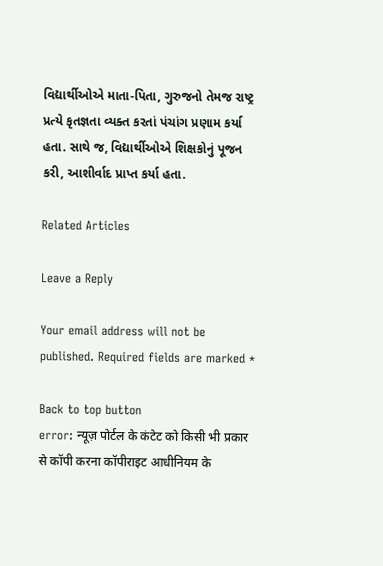વિદ્યાર્થીઓએ માતા-પિતા, ગુરુજનો તેમજ રાષ્ટ્ર પ્રત્યે કૃતજ્ઞતા વ્યક્ત કરતાં પંચાંગ પ્રણામ કર્યા હતા. સાથે જ, વિદ્યાર્થીઓએ શિક્ષકોનું પૂજન કરી, આશીર્વાદ પ્રાપ્ત કર્યા હતા.

Related Articles

Leave a Reply

Your email address will not be published. Required fields are marked *

Back to top button
error: न्यूज़ पोर्टल के कंटेट को किसी भी प्रकार से कॉपी करना कॉपीराइट आधीनियम के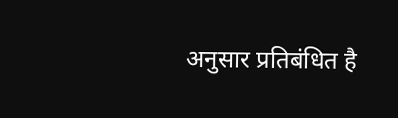अनुसार प्रतिबंधित है